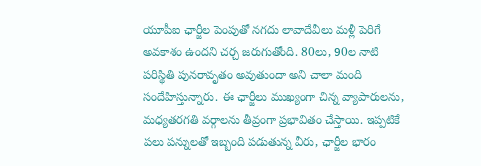యూపీఐ ఛార్జీల పెంపుతో నగదు లావాదేవీలు మళ్లీ పెరిగే అవకాశం ఉందని చర్చ జరుగుతోంది. 80లు, 90ల నాటి పరిస్థితి పునరావృతం అవుతుందా అని చాలా మంది సందేహిస్తున్నారు. ఈ ఛార్జీలు ముఖ్యంగా చిన్న వ్యాపారులను, మధ్యతరగతి వర్గాలను తీవ్రంగా ప్రభావితం చేస్తాయి. ఇప్పటికే పలు పన్నులతో ఇబ్బంది పడుతున్న వీరు, ఛార్జీల భారం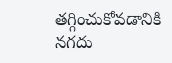తగ్గించుకోవడానికి నగదు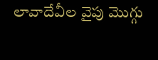లావాదేవీల వైపు మొగ్గు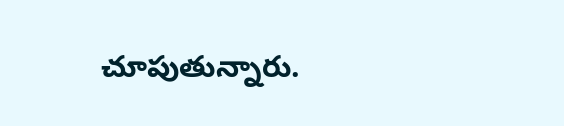చూపుతున్నారు.